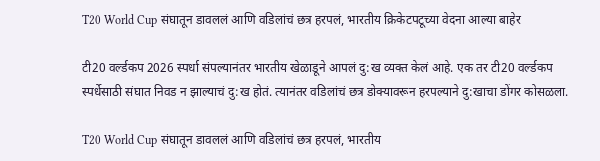T20 World Cup संघातून डावललं आणि वडिलांचं छत्र हरपलं, भारतीय क्रिकेटपटूच्या वेदना आल्या बाहेर

टी20 वर्ल्डकप 2026 स्पर्धा संपल्यानंतर भारतीय खेळाडूने आपलं दु:ख व्यक्त केलं आहे. एक तर टी20 वर्ल्डकप स्पर्धेसाठी संघात निवड न झाल्याचं दु:ख होतं. त्यानंतर वडिलांचं छत्र डोक्यावरून हरपल्याने दु:खाचा डोंगर कोसळला.

T20 World Cup संघातून डावललं आणि वडिलांचं छत्र हरपलं, भारतीय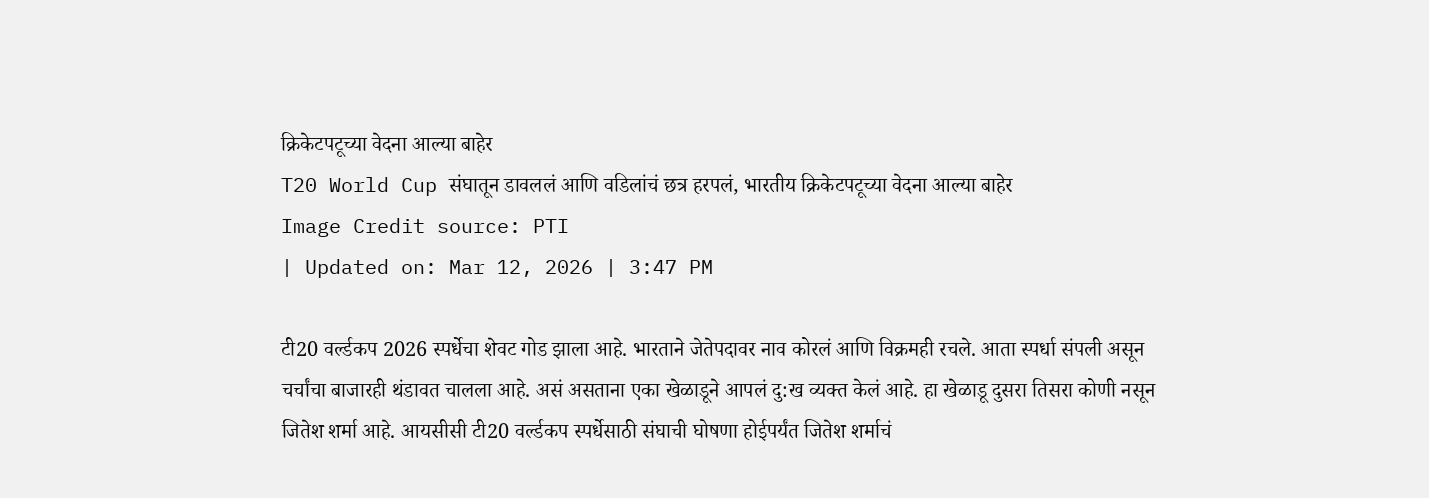क्रिकेटपटूच्या वेदना आल्या बाहेर
T20 World Cup संघातून डावललं आणि वडिलांचं छत्र हरपलं, भारतीय क्रिकेटपटूच्या वेदना आल्या बाहेर
Image Credit source: PTI
| Updated on: Mar 12, 2026 | 3:47 PM

टी20 वर्ल्डकप 2026 स्पर्धेचा शेवट गोड झाला आहे. भारताने जेतेपदावर नाव कोरलं आणि विक्रमही रचले. आता स्पर्धा संपली असून चर्चांचा बाजारही थंडावत चालला आहे. असं असताना एका खेळाडूने आपलं दु:ख व्यक्त केलं आहे. हा खेळाडू दुसरा तिसरा कोणी नसून जितेश शर्मा आहे. आयसीसी टी20 वर्ल्डकप स्पर्धेसाठी संघाची घोषणा होईपर्यंत जितेश शर्माचं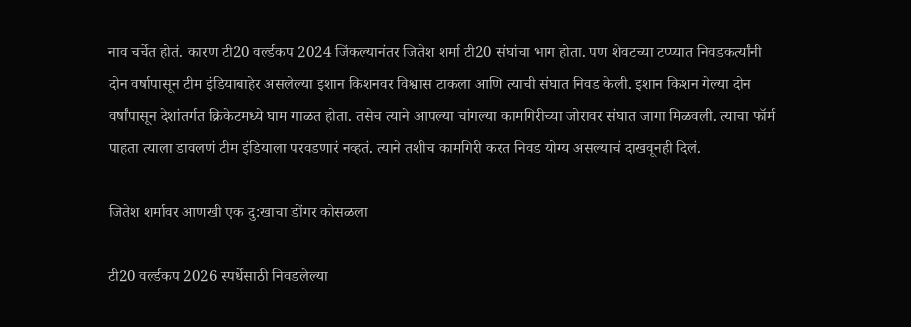नाव चर्चेत होतं. कारण टी20 वर्ल्डकप 2024 जिंकल्यानंतर जितेश शर्मा टी20 संघांचा भाग होता. पण शेवटच्या टप्प्यात निवडकर्त्यांनी दोन वर्षापासून टीम इंडियाबाहेर असलेल्या इशान किशनवर विश्वास टाकला आणि त्याची संघात निवड केली. इशान किशन गेल्या दोन वर्षांपासून देशांतर्गत क्रिकेटमध्ये घाम गाळत होता. तसेच त्याने आपल्या चांगल्या कामगिरीच्या जोरावर संघात जागा मिळवली. त्याचा फॉर्म पाहता त्याला डावलणं टीम इंडियाला परवडणारं नव्हतं. त्याने तशीच कामगिरी करत निवड योग्य असल्याचं दाखवूनही दिलं.

जितेश शर्मावर आणखी एक दु:खाचा डोंगर कोसळला

टी20 वर्ल्डकप 2026 स्पर्धेसाठी निवडलेल्या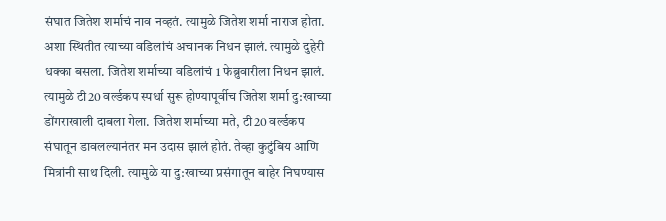संघात जितेश शर्माचं नाव नव्हतं. त्यामुळे जितेश शर्मा नाराज होता. अशा स्थितीत त्याच्या वडिलांचं अचानक निधन झालं. त्यामुळे दुहेरी धक्का बसला. जितेश शर्माच्या वडिलांचं 1 फेब्रुवारीला निधन झालं. त्यामुळे टी20 वर्ल्डकप स्पर्धा सुरू होण्यापूर्वीच जितेश शर्मा दु:खाच्या डोंगराखाली दाबला गेला. जितेश शर्माच्या मते, टी20 वर्ल्डकप संघातून डावलल्यानंतर मन उदास झालं होतं. तेव्हा कुटुंबिय आणि मित्रांनी साथ दिली. त्यामुळे या दु:खाच्या प्रसंगातून बाहेर निघण्यास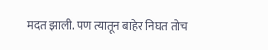मदत झाली. पण त्यातून बाहेर निघत तोच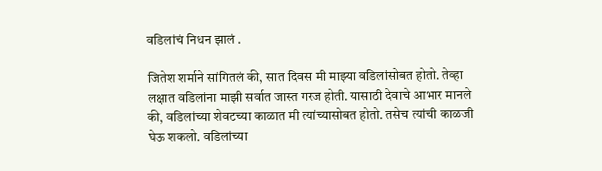वडिलांचं निधन झालं .

जितेश शर्माने सांगितलं की, सात दिवस मी माझ्या वडिलांसोबत होतो. तेव्हा लक्षात वडिलांना माझी सर्वात जास्त गरज होती. यासाठी देवाचे आभार मानले की, वडिलांच्या शेवटच्या काळात मी त्यांच्यासोबत होतो. तसेच त्यांची काळजी घेऊ शकलो. वडिलांच्या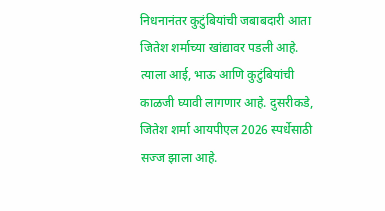निधनानंतर कुटुंबियांची जबाबदारी आता जितेश शर्माच्या खांद्यावर पडली आहे. त्याला आई, भाऊ आणि कुटुंबियांची काळजी घ्यावी लागणार आहे. दुसरीकडे, जितेश शर्मा आयपीएल 2026 स्पर्धेसाठी सज्ज झाला आहे.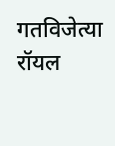गतविजेत्या रॉयल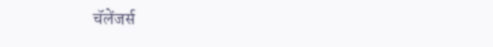चॅलेंजर्स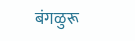बंगळुरू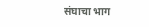संघाचा भाग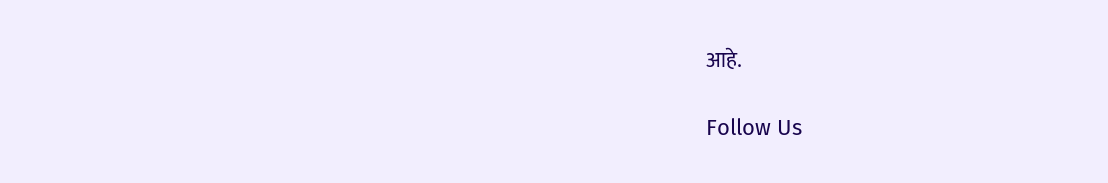आहे.

Follow Us